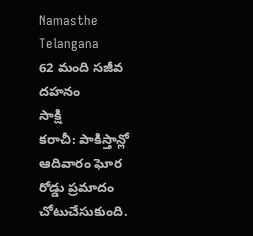Namasthe Telangana
62 మంది సజీవ దహనం
సాక్షి
కరాచీ: పాకిస్తాన్లో ఆదివారం ఘోర రోడ్డు ప్రమాదం చోటుచేసుకుంది.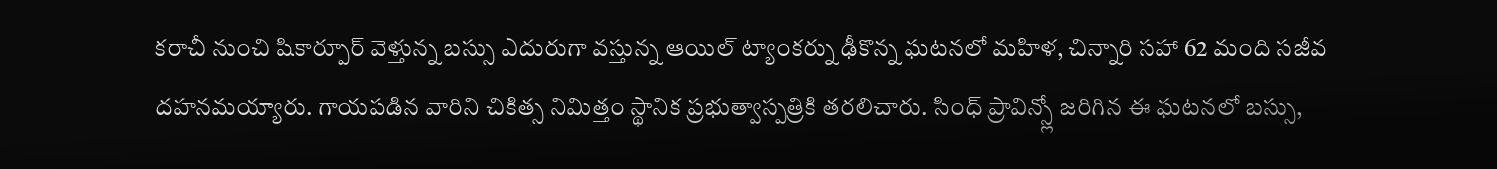కరాచీ నుంచి షికార్పూర్ వెళ్తున్న బస్సు ఎదురుగా వస్తున్న ఆయిల్ ట్యాంకర్ను ఢీకొన్న ఘటనలో మహిళ, చిన్నారి సహా 62 మంది సజీవ దహనమయ్యారు. గాయపడిన వారిని చికిత్స నిమిత్తం స్థానిక ప్రభుత్వాస్పత్రికి తరలిచారు. సింధ్ ప్రావిన్స్లో జరిగిన ఈ ఘటనలో బస్సు,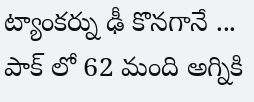ట్యాంకర్ను ఢీ కొనగానే ...
పాక్ లో 62 మంది అగ్నికి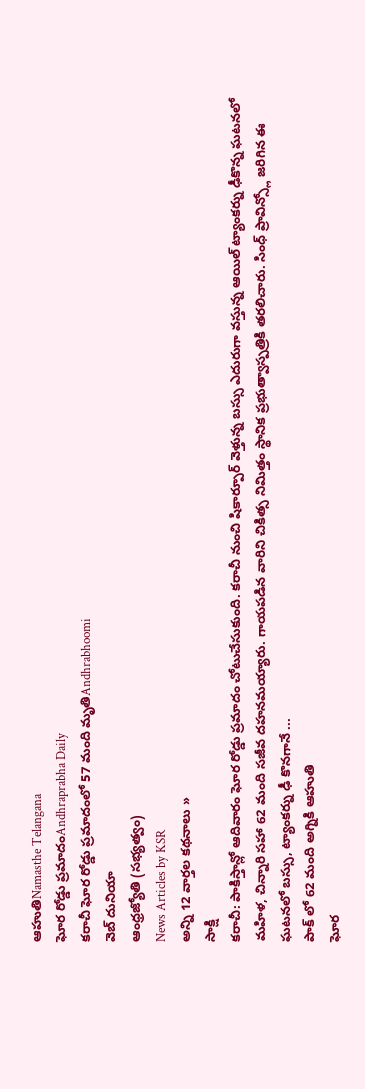ఆహుతిNamasthe Telangana
ఘోర రోడ్డు ప్రమాదంAndhraprabha Daily
కరాచీ ఘోర రోడ్డు ప్రమాదంలో 57 మంది మృతిAndhrabhoomi
వెబ్ దునియా
ఆంధ్రజ్యోతి (సభ్యత్వం)
News Articles by KSR
అన్ని 12 వార్తల కథనాలు »
సాక్షి
కరాచీ: పాకిస్తాన్లో ఆదివారం ఘోర రోడ్డు ప్రమాదం చోటుచేసుకుంది. కరాచీ నుంచి షికార్పూర్ వెళ్తున్న బస్సు ఎదురుగా వస్తున్న ఆయిల్ ట్యాంకర్ను ఢీకొన్న ఘటనలో మహిళ, చిన్నారి సహా 62 మంది సజీవ దహనమయ్యారు. గాయపడిన వారిని చికిత్స నిమిత్తం స్థానిక ప్రభుత్వాస్పత్రికి తరలిచారు. సింధ్ ప్రావిన్స్లో జరిగిన ఈ ఘటనలో బస్సు, ట్యాంకర్ను ఢీ కొనగానే ...
పాక్ లో 62 మంది అగ్నికి ఆహుతి
ఘోర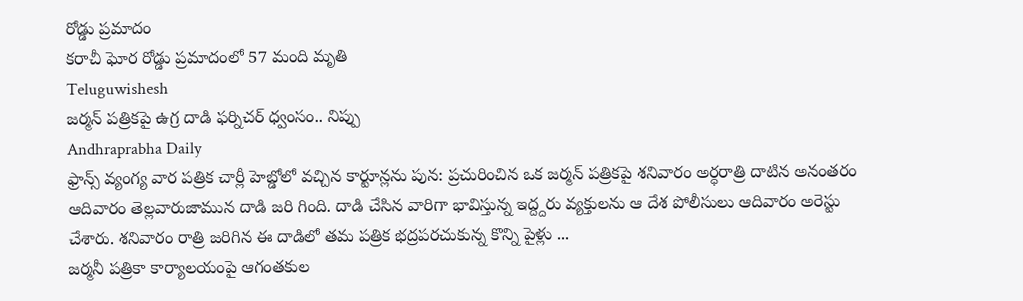రోడ్డు ప్రమాదం
కరాచీ ఘోర రోడ్డు ప్రమాదంలో 57 మంది మృతి
Teluguwishesh
జర్మన్ పత్రికపై ఉగ్ర దాడి ఫర్నిచర్ ధ్వంసం.. నిప్పు
Andhraprabha Daily
ఫ్రాన్స్ వ్యంగ్య వార పత్రిక చార్లీ హెబ్డోలో వచ్చిన కార్టూన్లను పున: ప్రచురించిన ఒక జర్మన్ పత్రికపై శనివారం అర్ధరాత్రి దాటిన అనంతరం ఆదివారం తెల్లవారుజామున దాడి జరి గింది. దాడి చేసిన వారిగా భావిస్తున్న ఇద్ద్దరు వ్యక్తులను ఆ దేశ పోలీసులు ఆదివారం అరెస్టు చేశారు. శనివారం రాత్రి జరిగిన ఈ దాడిలో తమ పత్రిక భద్రపరచుకున్న కొన్ని పైళ్లు ...
జర్మనీ పత్రికా కార్యాలయంపై ఆగంతకుల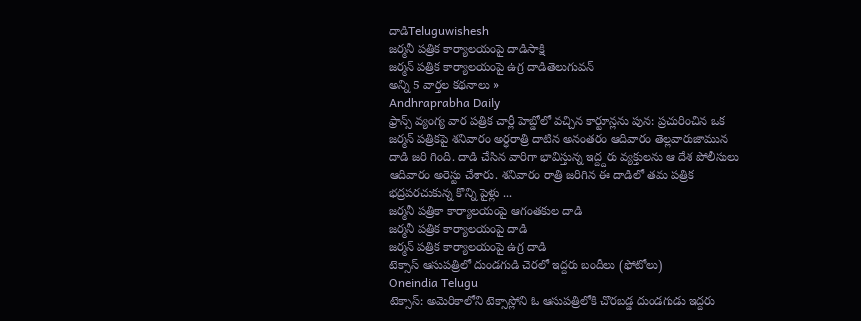దాడిTeluguwishesh
జర్మనీ పత్రిక కార్యాలయంపై దాడిసాక్షి
జర్మన్ పత్రిక కార్యాలయంపై ఉగ్ర దాడితెలుగువన్
అన్ని 5 వార్తల కథనాలు »
Andhraprabha Daily
ఫ్రాన్స్ వ్యంగ్య వార పత్రిక చార్లీ హెబ్డోలో వచ్చిన కార్టూన్లను పున: ప్రచురించిన ఒక జర్మన్ పత్రికపై శనివారం అర్ధరాత్రి దాటిన అనంతరం ఆదివారం తెల్లవారుజామున దాడి జరి గింది. దాడి చేసిన వారిగా భావిస్తున్న ఇద్ద్దరు వ్యక్తులను ఆ దేశ పోలీసులు ఆదివారం అరెస్టు చేశారు. శనివారం రాత్రి జరిగిన ఈ దాడిలో తమ పత్రిక భద్రపరచుకున్న కొన్ని పైళ్లు ...
జర్మనీ పత్రికా కార్యాలయంపై ఆగంతకుల దాడి
జర్మనీ పత్రిక కార్యాలయంపై దాడి
జర్మన్ పత్రిక కార్యాలయంపై ఉగ్ర దాడి
టెక్సాస్ ఆసుపత్రిలో దుండగుడి చెరలో ఇద్దరు బందీలు (ఫోటోలు)
Oneindia Telugu
టెక్సాస్: అమెరికాలోని టెక్సాస్లోని ఓ ఆసుపత్రిలోకి చొరబడ్డ దుండగుడు ఇద్దరు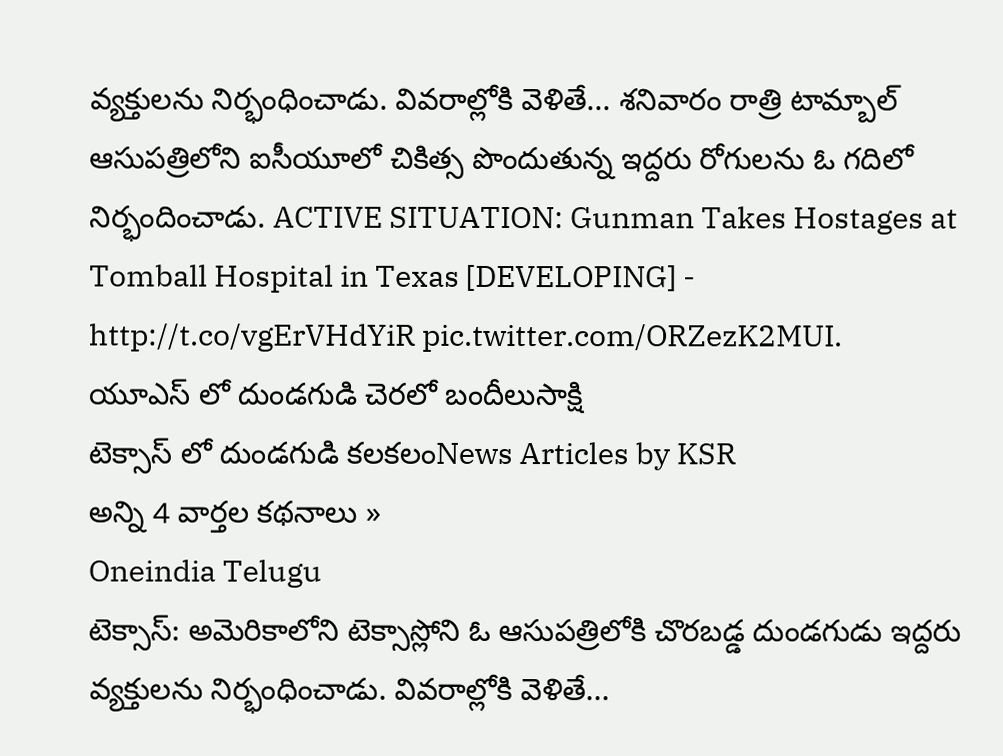వ్యక్తులను నిర్భంధించాడు. వివరాల్లోకి వెళితే... శనివారం రాత్రి టామ్బాల్ ఆసుపత్రిలోని ఐసీయూలో చికిత్స పొందుతున్న ఇద్దరు రోగులను ఓ గదిలో నిర్భందించాడు. ACTIVE SITUATION: Gunman Takes Hostages at Tomball Hospital in Texas [DEVELOPING] - http://t.co/vgErVHdYiR pic.twitter.com/ORZezK2MUI.
యూఎస్ లో దుండగుడి చెరలో బందీలుసాక్షి
టెక్సాస్ లో దుండగుడి కలకలంNews Articles by KSR
అన్ని 4 వార్తల కథనాలు »
Oneindia Telugu
టెక్సాస్: అమెరికాలోని టెక్సాస్లోని ఓ ఆసుపత్రిలోకి చొరబడ్డ దుండగుడు ఇద్దరు వ్యక్తులను నిర్భంధించాడు. వివరాల్లోకి వెళితే...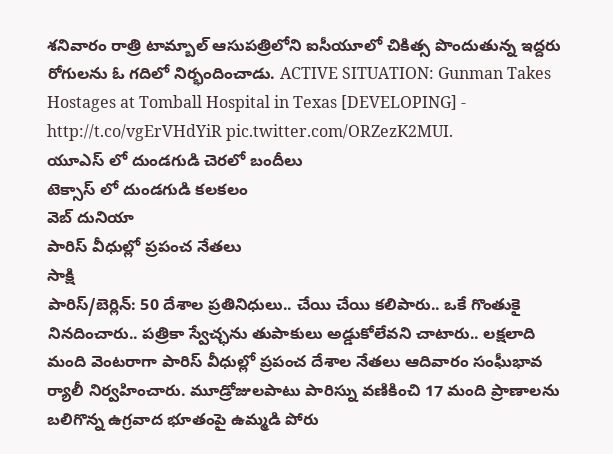శనివారం రాత్రి టామ్బాల్ ఆసుపత్రిలోని ఐసీయూలో చికిత్స పొందుతున్న ఇద్దరు రోగులను ఓ గదిలో నిర్భందించాడు. ACTIVE SITUATION: Gunman Takes Hostages at Tomball Hospital in Texas [DEVELOPING] - http://t.co/vgErVHdYiR pic.twitter.com/ORZezK2MUI.
యూఎస్ లో దుండగుడి చెరలో బందీలు
టెక్సాస్ లో దుండగుడి కలకలం
వెబ్ దునియా
పారిస్ వీధుల్లో ప్రపంచ నేతలు
సాక్షి
పారిస్/బెర్లిన్: 50 దేశాల ప్రతినిధులు.. చేయి చేయి కలిపారు.. ఒకే గొంతుకై నినదించారు.. పత్రికా స్వేచ్ఛను తుపాకులు అడ్డుకోలేవని చాటారు.. లక్షలాది మంది వెంటరాగా పారిస్ వీధుల్లో ప్రపంచ దేశాల నేతలు ఆదివారం సంఘీభావ ర్యాలీ నిర్వహించారు. మూడ్రోజులపాటు పారిస్ను వణికించి 17 మంది ప్రాణాలను బలిగొన్న ఉగ్రవాద భూతంపై ఉమ్మడి పోరు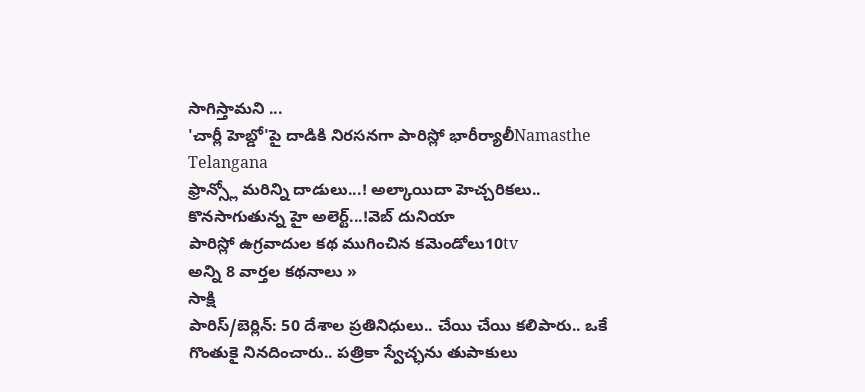సాగిస్తామని ...
'చార్లీ హెబ్డో'పై దాడికి నిరసనగా పారిస్లో భారీర్యాలీNamasthe Telangana
ఫ్రాన్స్లో మరిన్ని దాడులు...! అల్కాయిదా హెచ్చరికలు.. కొనసాగుతున్న హై అలెర్ట్...!వెబ్ దునియా
పారిస్లో ఉగ్రవాదుల కథ ముగించిన కమెండోలు10tv
అన్ని 8 వార్తల కథనాలు »
సాక్షి
పారిస్/బెర్లిన్: 50 దేశాల ప్రతినిధులు.. చేయి చేయి కలిపారు.. ఒకే గొంతుకై నినదించారు.. పత్రికా స్వేచ్ఛను తుపాకులు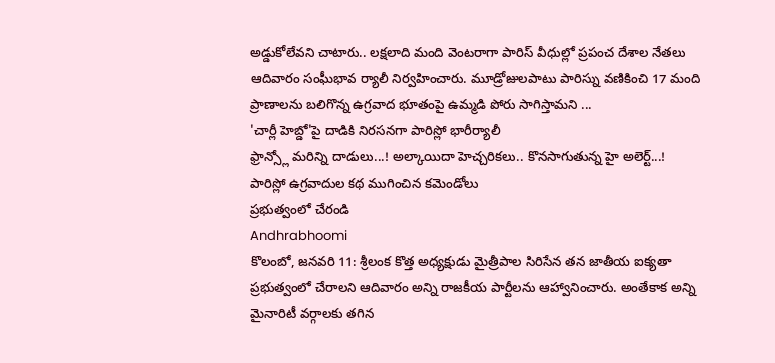అడ్డుకోలేవని చాటారు.. లక్షలాది మంది వెంటరాగా పారిస్ వీధుల్లో ప్రపంచ దేశాల నేతలు ఆదివారం సంఘీభావ ర్యాలీ నిర్వహించారు. మూడ్రోజులపాటు పారిస్ను వణికించి 17 మంది ప్రాణాలను బలిగొన్న ఉగ్రవాద భూతంపై ఉమ్మడి పోరు సాగిస్తామని ...
'చార్లీ హెబ్డో'పై దాడికి నిరసనగా పారిస్లో భారీర్యాలీ
ఫ్రాన్స్లో మరిన్ని దాడులు...! అల్కాయిదా హెచ్చరికలు.. కొనసాగుతున్న హై అలెర్ట్...!
పారిస్లో ఉగ్రవాదుల కథ ముగించిన కమెండోలు
ప్రభుత్వంలో చేరండి
Andhrabhoomi
కొలంబో, జనవరి 11: శ్రీలంక కొత్త అధ్యక్షుడు మైత్రీపాల సిరిసేన తన జాతీయ ఐక్యతా ప్రభుత్వంలో చేరాలని ఆదివారం అన్ని రాజకీయ పార్టీలను ఆహ్వానించారు. అంతేకాక అన్ని మైనారిటీ వర్గాలకు తగిన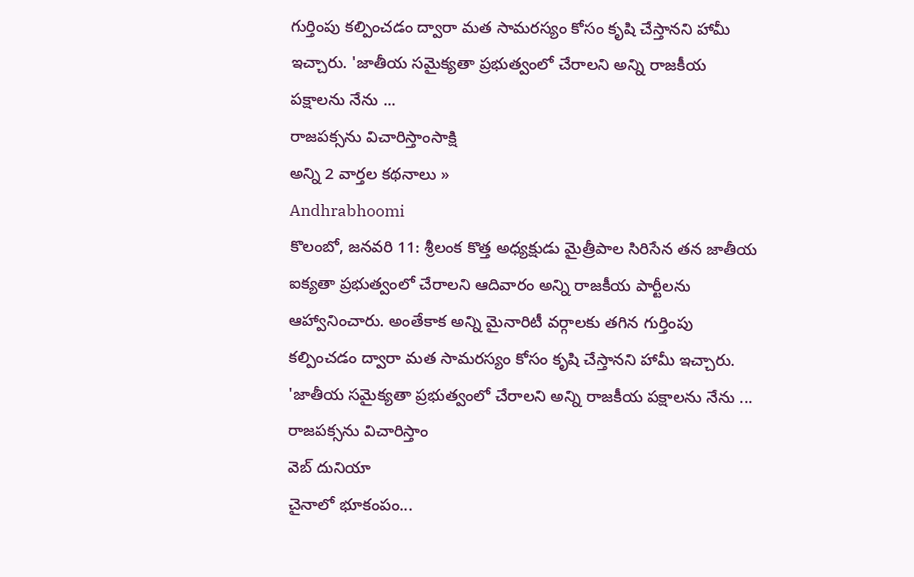గుర్తింపు కల్పించడం ద్వారా మత సామరస్యం కోసం కృషి చేస్తానని హామీ ఇచ్చారు. 'జాతీయ సమైక్యతా ప్రభుత్వంలో చేరాలని అన్ని రాజకీయ పక్షాలను నేను ...
రాజపక్సను విచారిస్తాంసాక్షి
అన్ని 2 వార్తల కథనాలు »
Andhrabhoomi
కొలంబో, జనవరి 11: శ్రీలంక కొత్త అధ్యక్షుడు మైత్రీపాల సిరిసేన తన జాతీయ ఐక్యతా ప్రభుత్వంలో చేరాలని ఆదివారం అన్ని రాజకీయ పార్టీలను ఆహ్వానించారు. అంతేకాక అన్ని మైనారిటీ వర్గాలకు తగిన గుర్తింపు కల్పించడం ద్వారా మత సామరస్యం కోసం కృషి చేస్తానని హామీ ఇచ్చారు. 'జాతీయ సమైక్యతా ప్రభుత్వంలో చేరాలని అన్ని రాజకీయ పక్షాలను నేను ...
రాజపక్సను విచారిస్తాం
వెబ్ దునియా
చైనాలో భూకంపం...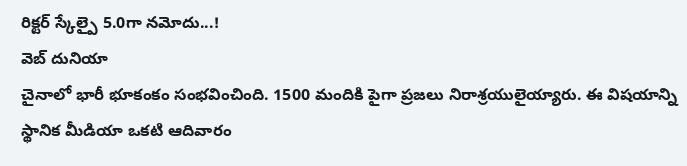రిక్టర్ స్కేల్పై 5.0గా నమోదు...!
వెబ్ దునియా
చైనాలో భారీ భూకంకం సంభవించింది. 1500 మందికి పైగా ప్రజలు నిరాశ్రయులైయ్యారు. ఈ విషయాన్ని స్థానిక మీడియా ఒకటి ఆదివారం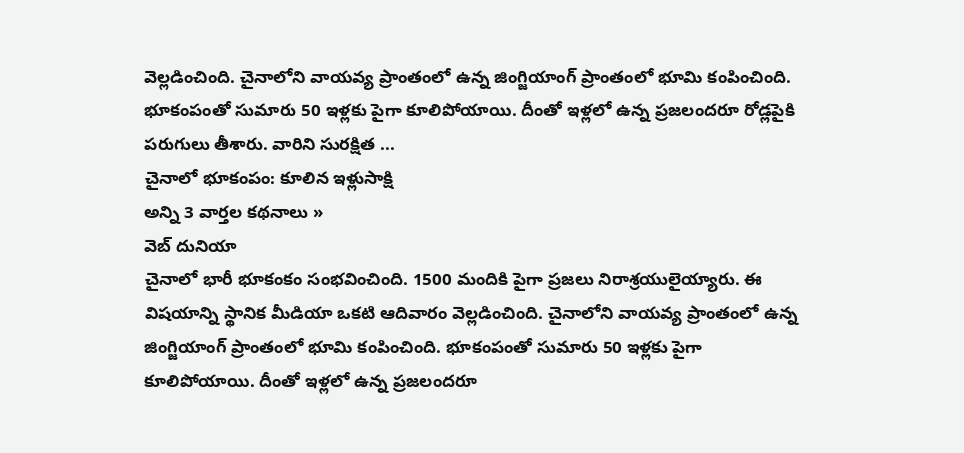వెల్లడించింది. చైనాలోని వాయవ్య ప్రాంతంలో ఉన్న జింగ్జియాంగ్ ప్రాంతంలో భూమి కంపించింది. భూకంపంతో సుమారు 50 ఇళ్లకు పైగా కూలిపోయాయి. దీంతో ఇళ్లలో ఉన్న ప్రజలందరూ రోడ్లపైకి పరుగులు తీశారు. వారిని సురక్షిత ...
చైనాలో భూకంపం: కూలిన ఇళ్లుసాక్షి
అన్ని 3 వార్తల కథనాలు »
వెబ్ దునియా
చైనాలో భారీ భూకంకం సంభవించింది. 1500 మందికి పైగా ప్రజలు నిరాశ్రయులైయ్యారు. ఈ విషయాన్ని స్థానిక మీడియా ఒకటి ఆదివారం వెల్లడించింది. చైనాలోని వాయవ్య ప్రాంతంలో ఉన్న జింగ్జియాంగ్ ప్రాంతంలో భూమి కంపించింది. భూకంపంతో సుమారు 50 ఇళ్లకు పైగా కూలిపోయాయి. దీంతో ఇళ్లలో ఉన్న ప్రజలందరూ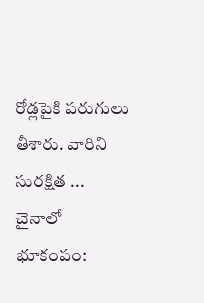రోడ్లపైకి పరుగులు తీశారు. వారిని సురక్షిత ...
చైనాలో భూకంపం: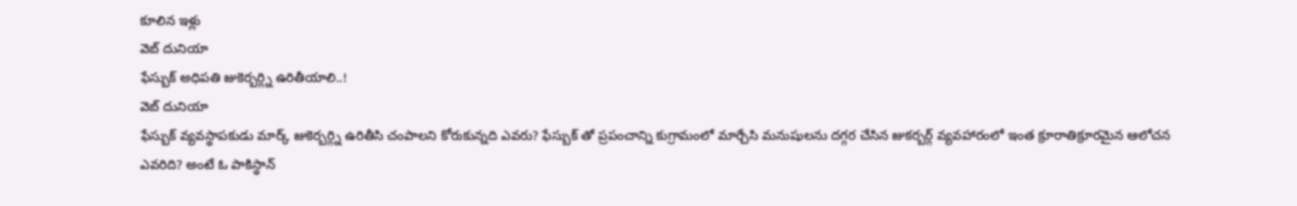కూలిన ఇళ్లు
వెబ్ దునియా
ఫేస్బుక్ అధిపతి జుకెర్బర్గ్ని ఉరితీయాలి..!
వెబ్ దునియా
ఫేస్బుక్ వ్యవస్థాపకుడు మార్క్ జుకెర్బర్గ్ని ఉరితీసి చంపాలని కోరుకున్నది ఎవరు? ఫేస్బుక్ తో ప్రపంచాన్ని కుగ్రామంలో మార్చేసి మనుషులను దగ్గర చేసిన జుకర్బర్గ్ వ్యవహారంలో ఇంత క్రూరాతిక్రూరమైన ఆలోచన ఎవరిది? అంటే ఓ పాకిస్థాన్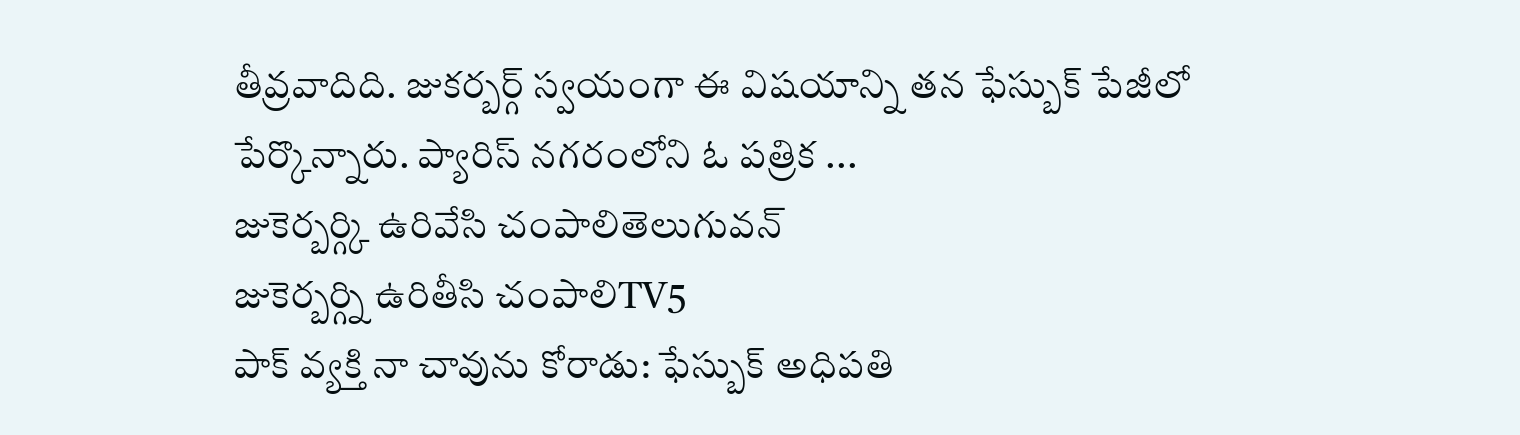తీవ్రవాదిది. జుకర్బర్గ్ స్వయంగా ఈ విషయాన్ని తన ఫేస్బుక్ పేజీలో పేర్కొన్నారు. ప్యారిస్ నగరంలోని ఓ పత్రిక ...
జుకెర్బర్గ్కి ఉరివేసి చంపాలితెలుగువన్
జుకెర్బర్గ్ని ఉరితీసి చంపాలిTV5
పాక్ వ్యక్తి నా చావును కోరాడు: ఫేస్బుక్ అధిపతి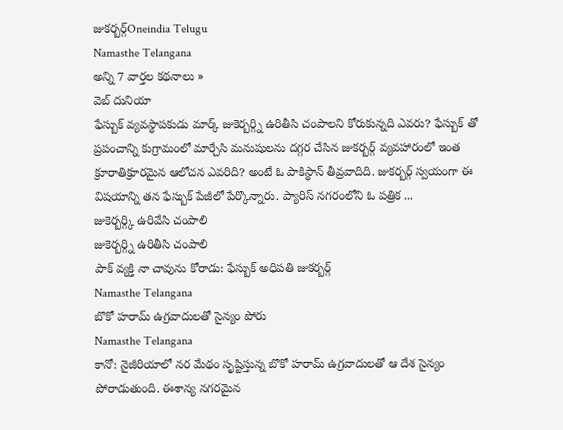జుకర్బర్గ్Oneindia Telugu
Namasthe Telangana
అన్ని 7 వార్తల కథనాలు »
వెబ్ దునియా
ఫేస్బుక్ వ్యవస్థాపకుడు మార్క్ జుకెర్బర్గ్ని ఉరితీసి చంపాలని కోరుకున్నది ఎవరు? ఫేస్బుక్ తో ప్రపంచాన్ని కుగ్రామంలో మార్చేసి మనుషులను దగ్గర చేసిన జుకర్బర్గ్ వ్యవహారంలో ఇంత క్రూరాతిక్రూరమైన ఆలోచన ఎవరిది? అంటే ఓ పాకిస్థాన్ తీవ్రవాదిది. జుకర్బర్గ్ స్వయంగా ఈ విషయాన్ని తన ఫేస్బుక్ పేజీలో పేర్కొన్నారు. ప్యారిస్ నగరంలోని ఓ పత్రిక ...
జుకెర్బర్గ్కి ఉరివేసి చంపాలి
జుకెర్బర్గ్ని ఉరితీసి చంపాలి
పాక్ వ్యక్తి నా చావును కోరాడు: ఫేస్బుక్ అధిపతి జుకర్బర్గ్
Namasthe Telangana
బొకో హరామ్ ఉగ్రవాదులతో సైన్యం పోరు
Namasthe Telangana
కానో: నైజీరియాలో నర మేథం సృష్టిస్తున్న బొకో హరామ్ ఉగ్రవాదులతో ఆ దేశ సైన్యం పోరాడుతుంది. ఈశాన్య నగరమైన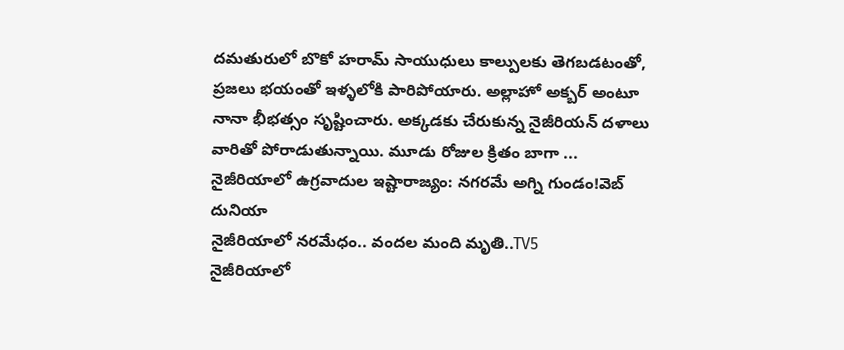దమతురులో బొకో హరామ్ సాయుధులు కాల్పులకు తెగబడటంతో, ప్రజలు భయంతో ఇళ్ళలోకి పారిపోయారు. అల్లాహో అక్బర్ అంటూ నానా భీభత్సం సృష్టించారు. అక్కడకు చేరుకున్న నైజీరియన్ దళాలు వారితో పోరాడుతున్నాయి. మూడు రోజుల క్రితం బాగా ...
నైజీరియాలో ఉగ్రవాదుల ఇష్టారాజ్యం: నగరమే అగ్ని గుండం!వెబ్ దునియా
నైజీరియాలో నరమేధం.. వందల మంది మృతి..TV5
నైజీరియాలో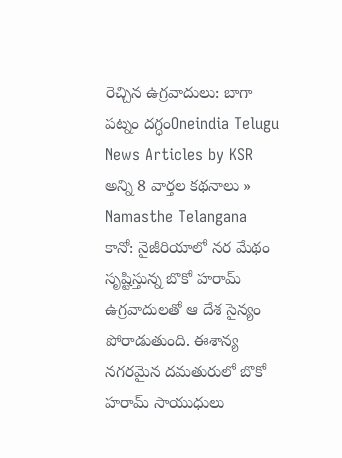రెచ్చిన ఉగ్రవాదులు: బాగా పట్నం దగ్ధంOneindia Telugu
News Articles by KSR
అన్ని 8 వార్తల కథనాలు »
Namasthe Telangana
కానో: నైజీరియాలో నర మేథం సృష్టిస్తున్న బొకో హరామ్ ఉగ్రవాదులతో ఆ దేశ సైన్యం పోరాడుతుంది. ఈశాన్య నగరమైన దమతురులో బొకో హరామ్ సాయుధులు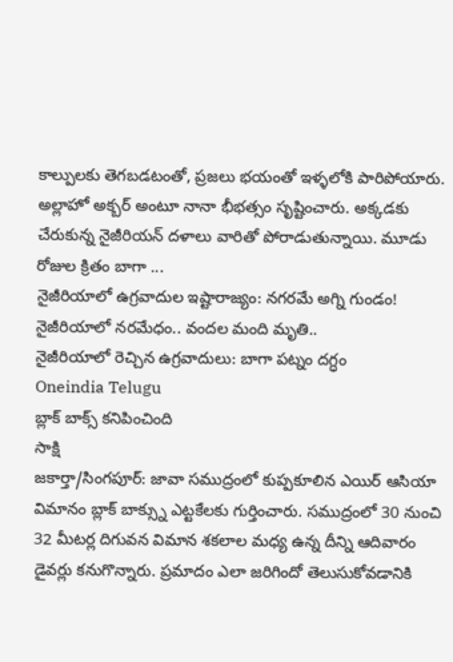కాల్పులకు తెగబడటంతో, ప్రజలు భయంతో ఇళ్ళలోకి పారిపోయారు. అల్లాహో అక్బర్ అంటూ నానా భీభత్సం సృష్టించారు. అక్కడకు చేరుకున్న నైజీరియన్ దళాలు వారితో పోరాడుతున్నాయి. మూడు రోజుల క్రితం బాగా ...
నైజీరియాలో ఉగ్రవాదుల ఇష్టారాజ్యం: నగరమే అగ్ని గుండం!
నైజీరియాలో నరమేధం.. వందల మంది మృతి..
నైజీరియాలో రెచ్చిన ఉగ్రవాదులు: బాగా పట్నం దగ్ధం
Oneindia Telugu
బ్లాక్ బాక్స్ కనిపించింది
సాక్షి
జకార్తా/సింగపూర్: జావా సముద్రంలో కుప్పకూలిన ఎయిర్ ఆసియా విమానం బ్లాక్ బాక్స్ను ఎట్టకేలకు గుర్తించారు. సముద్రంలో 30 నుంచి 32 మీటర్ల దిగువన విమాన శకలాల మధ్య ఉన్న దీన్ని ఆదివారం డైవర్లు కనుగొన్నారు. ప్రమాదం ఎలా జరిగిందో తెలుసుకోవడానికి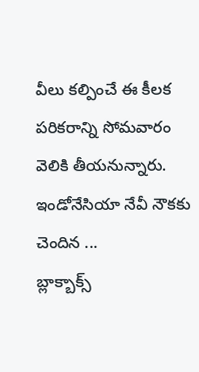వీలు కల్పించే ఈ కీలక పరికరాన్ని సోమవారం వెలికి తీయనున్నారు. ఇండోనేసియా నేవీ నౌకకు చెందిన ...
బ్లాక్బాక్స్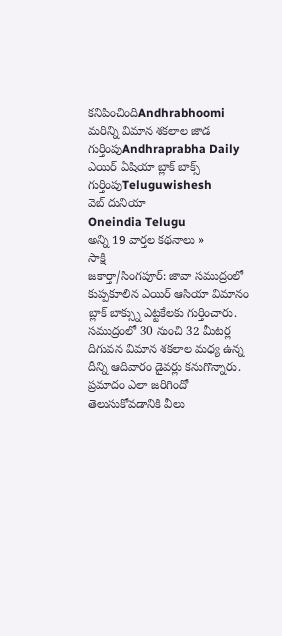కనిపించిందిAndhrabhoomi
మరిన్ని విమాన శకలాల జాడ గుర్తింపుAndhraprabha Daily
ఎయిర్ ఏషియా బ్లాక్ బాక్స్ గుర్తింపుTeluguwishesh
వెబ్ దునియా
Oneindia Telugu
అన్ని 19 వార్తల కథనాలు »
సాక్షి
జకార్తా/సింగపూర్: జావా సముద్రంలో కుప్పకూలిన ఎయిర్ ఆసియా విమానం బ్లాక్ బాక్స్ను ఎట్టకేలకు గుర్తించారు. సముద్రంలో 30 నుంచి 32 మీటర్ల దిగువన విమాన శకలాల మధ్య ఉన్న దీన్ని ఆదివారం డైవర్లు కనుగొన్నారు. ప్రమాదం ఎలా జరిగిందో తెలుసుకోవడానికి వీలు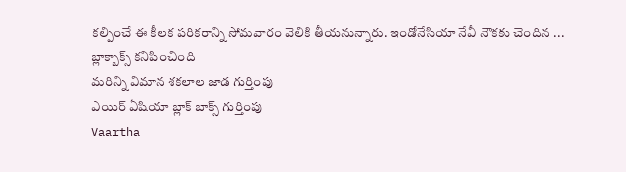కల్పించే ఈ కీలక పరికరాన్ని సోమవారం వెలికి తీయనున్నారు. ఇండోనేసియా నేవీ నౌకకు చెందిన ...
బ్లాక్బాక్స్ కనిపించింది
మరిన్ని విమాన శకలాల జాడ గుర్తింపు
ఎయిర్ ఏషియా బ్లాక్ బాక్స్ గుర్తింపు
Vaartha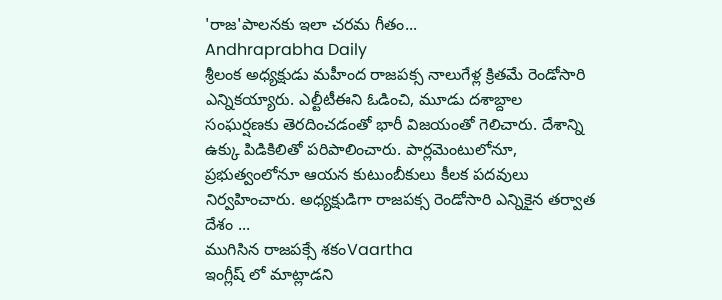'రాజ'పాలనకు ఇలా చరమ గీతం...
Andhraprabha Daily
శ్రీలంక అధ్యక్షుడు మహీంద రాజపక్స నాలుగేళ్ల క్రితమే రెండోసారి ఎన్నికయ్యారు. ఎల్టీటీఈని ఓడించి, మూడు దశాబ్దాల సంఘర్షణకు తెరదించడంతో భారీ విజయంతో గెలిచారు. దేశాన్ని ఉక్కు పిడికిలితో పరిపాలించారు. పార్లమెంటులోనూ, ప్రభుత్వంలోనూ ఆయన కుటుంబీకులు కీలక పదవులు నిర్వహించారు. అధ్యక్షుడిగా రాజపక్స రెండోసారి ఎన్నికైన తర్వాత దేశం ...
ముగిసిన రాజపక్సే శకంVaartha
ఇంగ్లీష్ లో మాట్లాడని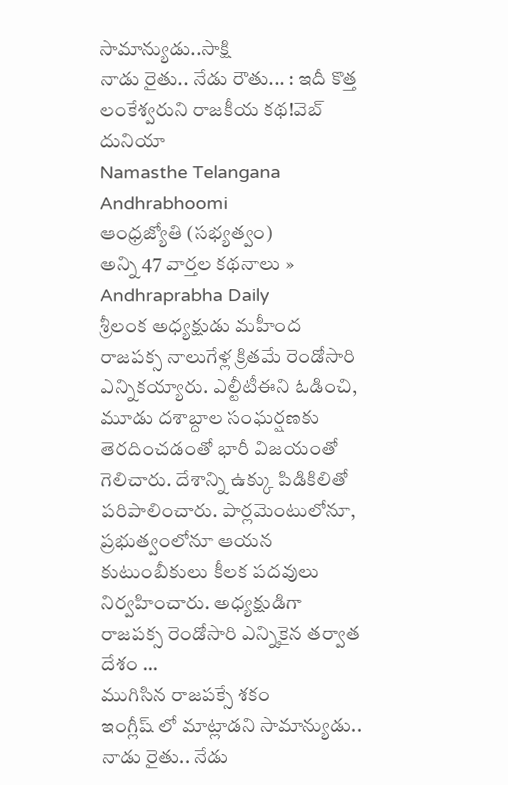సామాన్యుడు..సాక్షి
నాడు రైతు.. నేడు రౌతు... : ఇదీ కొత్త లంకేశ్వరుని రాజకీయ కథ!వెబ్ దునియా
Namasthe Telangana
Andhrabhoomi
ఆంధ్రజ్యోతి (సభ్యత్వం)
అన్ని 47 వార్తల కథనాలు »
Andhraprabha Daily
శ్రీలంక అధ్యక్షుడు మహీంద రాజపక్స నాలుగేళ్ల క్రితమే రెండోసారి ఎన్నికయ్యారు. ఎల్టీటీఈని ఓడించి, మూడు దశాబ్దాల సంఘర్షణకు తెరదించడంతో భారీ విజయంతో గెలిచారు. దేశాన్ని ఉక్కు పిడికిలితో పరిపాలించారు. పార్లమెంటులోనూ, ప్రభుత్వంలోనూ ఆయన కుటుంబీకులు కీలక పదవులు నిర్వహించారు. అధ్యక్షుడిగా రాజపక్స రెండోసారి ఎన్నికైన తర్వాత దేశం ...
ముగిసిన రాజపక్సే శకం
ఇంగ్లీష్ లో మాట్లాడని సామాన్యుడు..
నాడు రైతు.. నేడు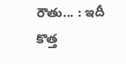రౌతు... : ఇదీ కొత్త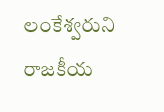లంకేశ్వరుని రాజకీయ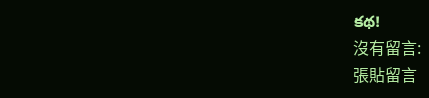కథ!
沒有留言:
張貼留言